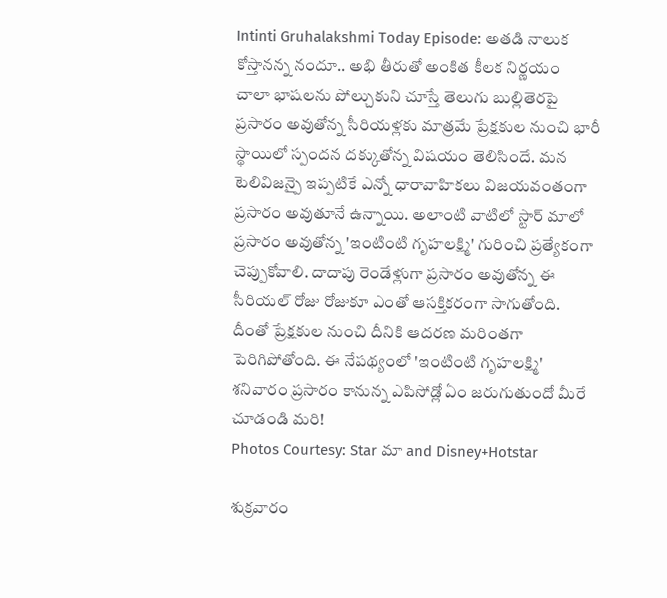Intinti Gruhalakshmi Today Episode: అతడి నాలుక కోస్తానన్న నందూ.. అభి తీరుతో అంకిత కీలక నిర్ణయం
చాలా భాషలను పోల్చుకుని చూస్తే తెలుగు బుల్లితెరపై ప్రసారం అవుతోన్న సీరియళ్లకు మాత్రమే ప్రేక్షకుల నుంచి భారీ స్థాయిలో స్పందన దక్కుతోన్న విషయం తెలిసిందే. మన టెలివిజన్పై ఇప్పటికే ఎన్నో ధారావాహికలు విజయవంతంగా ప్రసారం అవుతూనే ఉన్నాయి. అలాంటి వాటిలో స్టార్ మాలో ప్రసారం అవుతోన్న 'ఇంటింటి గృహలక్ష్మి' గురించి ప్రత్యేకంగా చెప్పుకోవాలి. దాదాపు రెండేళ్లుగా ప్రసారం అవుతోన్న ఈ సీరియల్ రోజు రోజుకూ ఎంతో ఆసక్తికరంగా సాగుతోంది. దీంతో ప్రేక్షకుల నుంచి దీనికి ఆదరణ మరింతగా పెరిగిపోతోంది. ఈ నేపథ్యంలో 'ఇంటింటి గృహలక్ష్మి' శనివారం ప్రసారం కానున్న ఎపిసోడ్లో ఏం జరుగుతుందో మీరే చూడండి మరి!
Photos Courtesy: Star మా and Disney+Hotstar

శుక్రవారం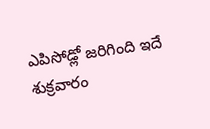ఎపిసోడ్లో జరిగింది ఇదే
శుక్రవారం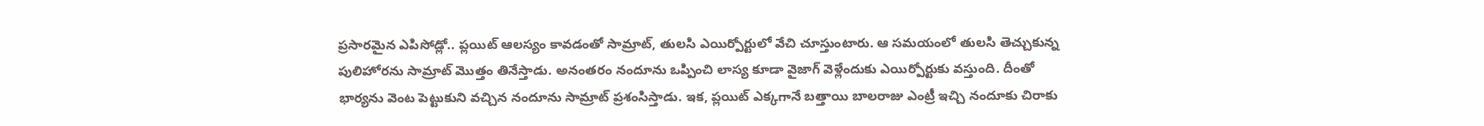ప్రసారమైన ఎపిసోడ్లో.. ప్లయిట్ ఆలస్యం కావడంతో సామ్రాట్, తులసి ఎయిర్పోర్టులో వేచి చూస్తుంటారు. ఆ సమయంలో తులసి తెచ్చుకున్న పులిహోరను సామ్రాట్ మొత్తం తినేస్తాడు. అనంతరం నందూను ఒప్పించి లాస్య కూడా వైజాగ్ వెళ్లేందుకు ఎయిర్పోర్టుకు వస్తుంది. దీంతో భార్యను వెంట పెట్టుకుని వచ్చిన నందూను సామ్రాట్ ప్రశంసిస్తాడు. ఇక, ప్లయిట్ ఎక్కగానే బత్తాయి బాలరాజు ఎంట్రీ ఇచ్చి నందూకు చిరాకు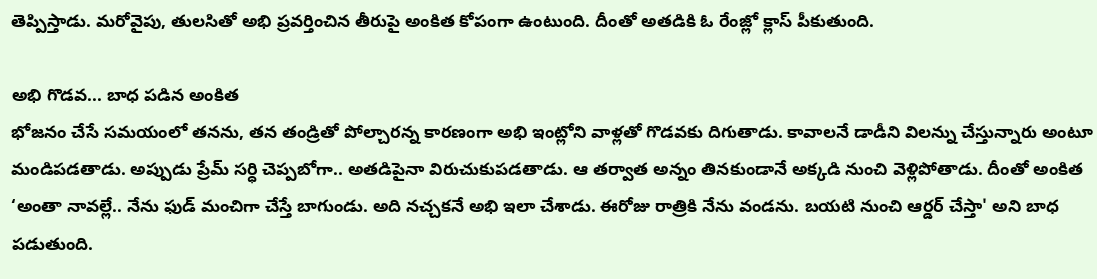తెప్పిస్తాడు. మరోవైపు, తులసితో అభి ప్రవర్తించిన తీరుపై అంకిత కోపంగా ఉంటుంది. దీంతో అతడికి ఓ రేంజ్లో క్లాస్ పీకుతుంది.

అభి గొడవ... బాధ పడిన అంకిత
భోజనం చేసే సమయంలో తనను, తన తండ్రితో పోల్చారన్న కారణంగా అభి ఇంట్లోని వాళ్లతో గొడవకు దిగుతాడు. కావాలనే డాడీని విలన్ను చేస్తున్నారు అంటూ మండిపడతాడు. అప్పుడు ప్రేమ్ సర్ధి చెప్పబోగా.. అతడిపైనా విరుచుకుపడతాడు. ఆ తర్వాత అన్నం తినకుండానే అక్కడి నుంచి వెళ్లిపోతాడు. దీంతో అంకిత ‘అంతా నావల్లే.. నేను ఫుడ్ మంచిగా చేస్తే బాగుండు. అది నచ్చకనే అభి ఇలా చేశాడు. ఈరోజు రాత్రికి నేను వండను. బయటి నుంచి ఆర్డర్ చేస్తా' అని బాధ పడుతుంది.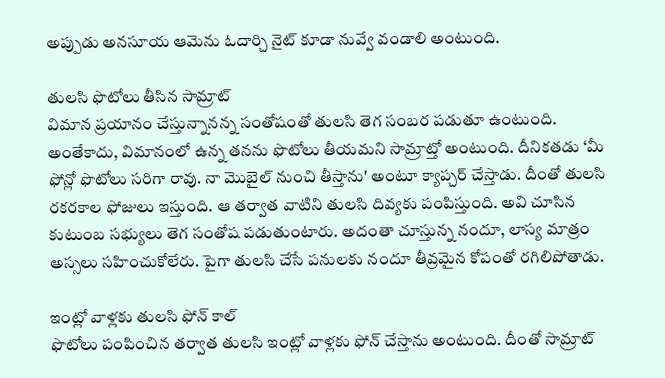అప్పుడు అనసూయ ఆమెను ఓదార్చి నైట్ కూడా నువ్వే వండాలి అంటుంది.

తులసి ఫొటోలు తీసిన సామ్రాట్
విమాన ప్రయానం చేస్తున్నానన్న సంతోషంతో తులసి తెగ సంబర పడుతూ ఉంటుంది. అంతేకాదు, విమానంలో ఉన్న తనను ఫొటోలు తీయమని సామ్రాట్తో అంటుంది. దీనికతడు ‘మీ ఫోన్లో ఫొటోలు సరిగా రావు. నా మొబైల్ నుంచి తీస్తాను' అంటూ క్యాప్చర్ చేస్తాడు. దీంతో తులసి రకరకాల ఫోజులు ఇస్తుంది. ఆ తర్వాత వాటిని తులసి దివ్యకు పంపిస్తుంది. అవి చూసిన కుటుంబ సభ్యులు తెగ సంతోష పడుతుంటారు. అదంతా చూస్తున్న నందూ, లాస్య మాత్రం అస్సలు సహించుకోలేరు. పైగా తులసి చేసే పనులకు నందూ తీవ్రమైన కోపంతో రగిలిపోతాడు.

ఇంట్లో వాళ్లకు తులసి ఫోన్ కాల్
ఫొటోలు పంపించిన తర్వాత తులసి ఇంట్లో వాళ్లకు ఫోన్ చేస్తాను అంటుంది. దీంతో సామ్రాట్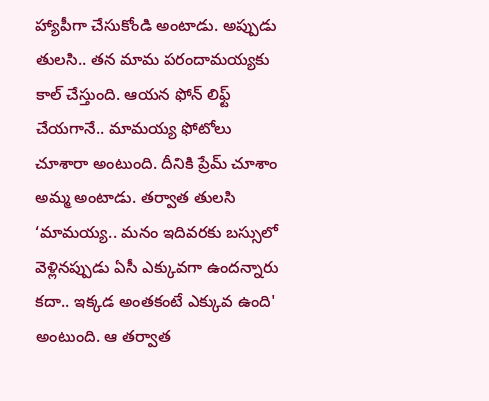హ్యాపీగా చేసుకోండి అంటాడు. అప్పుడు తులసి.. తన మామ పరందామయ్యకు కాల్ చేస్తుంది. ఆయన ఫోన్ లిఫ్ట్ చేయగానే.. మామయ్య ఫోటోలు చూశారా అంటుంది. దీనికి ప్రేమ్ చూశాం అమ్మ అంటాడు. తర్వాత తులసి ‘మామయ్య.. మనం ఇదివరకు బస్సులో వెళ్లినప్పుడు ఏసీ ఎక్కువగా ఉందన్నారు కదా.. ఇక్కడ అంతకంటే ఎక్కువ ఉంది' అంటుంది. ఆ తర్వాత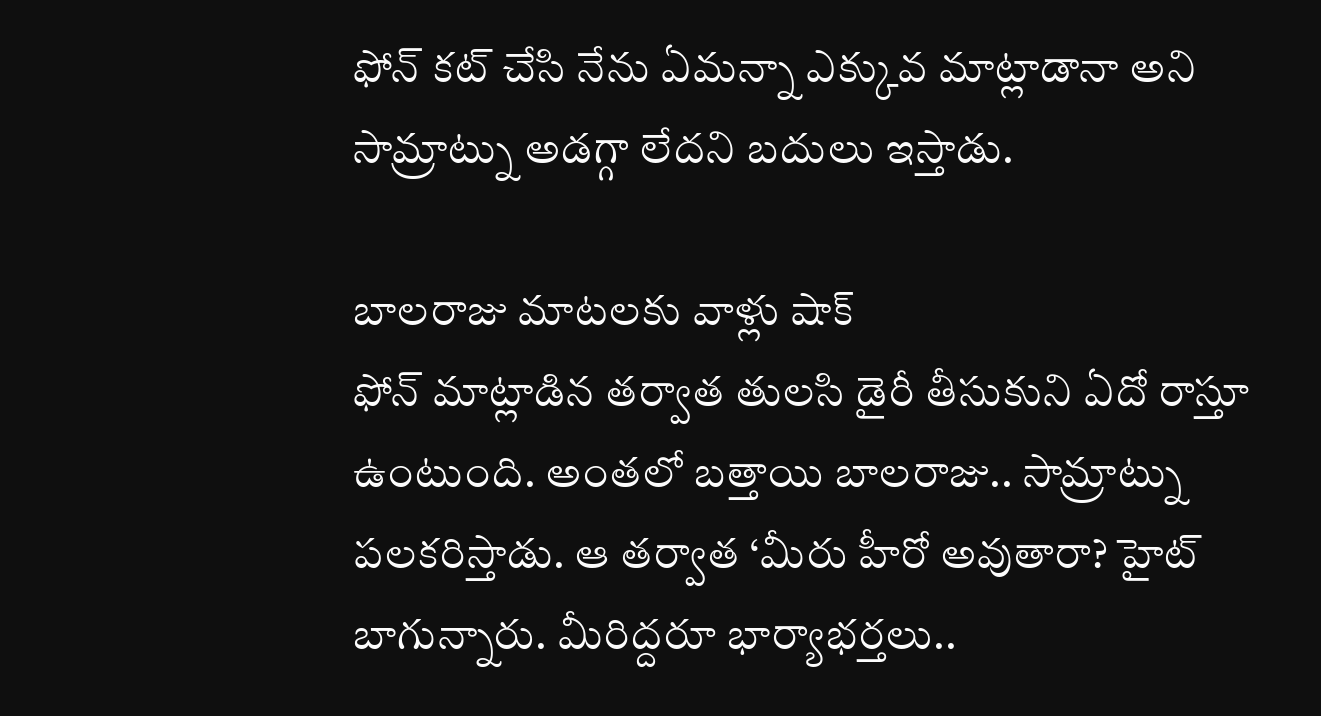ఫోన్ కట్ చేసి నేను ఏమన్నా ఎక్కువ మాట్లాడానా అని సామ్రాట్ను అడగ్గా లేదని బదులు ఇస్తాడు.

బాలరాజు మాటలకు వాళ్లు షాక్
ఫోన్ మాట్లాడిన తర్వాత తులసి డైరీ తీసుకుని ఏదో రాస్తూ ఉంటుంది. అంతలో బత్తాయి బాలరాజు.. సామ్రాట్ను పలకరిస్తాడు. ఆ తర్వాత ‘మీరు హీరో అవుతారా? హైట్ బాగున్నారు. మీరిద్దరూ భార్యాభర్తలు..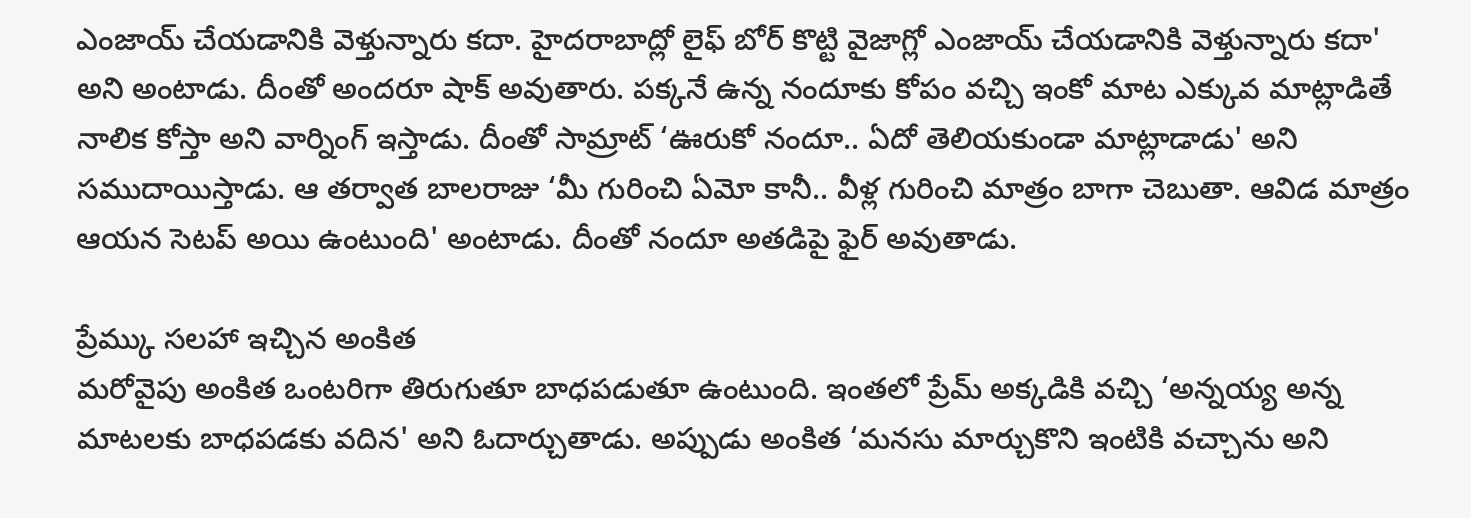ఎంజాయ్ చేయడానికి వెళ్తున్నారు కదా. హైదరాబాద్లో లైఫ్ బోర్ కొట్టి వైజాగ్లో ఎంజాయ్ చేయడానికి వెళ్తున్నారు కదా' అని అంటాడు. దీంతో అందరూ షాక్ అవుతారు. పక్కనే ఉన్న నందూకు కోపం వచ్చి ఇంకో మాట ఎక్కువ మాట్లాడితే నాలిక కోస్తా అని వార్నింగ్ ఇస్తాడు. దీంతో సామ్రాట్ ‘ఊరుకో నందూ.. ఏదో తెలియకుండా మాట్లాడాడు' అని సముదాయిస్తాడు. ఆ తర్వాత బాలరాజు ‘మీ గురించి ఏమో కానీ.. వీళ్ల గురించి మాత్రం బాగా చెబుతా. ఆవిడ మాత్రం ఆయన సెటప్ అయి ఉంటుంది' అంటాడు. దీంతో నందూ అతడిపై ఫైర్ అవుతాడు.

ప్రేమ్కు సలహా ఇచ్చిన అంకిత
మరోవైపు అంకిత ఒంటరిగా తిరుగుతూ బాధపడుతూ ఉంటుంది. ఇంతలో ప్రేమ్ అక్కడికి వచ్చి ‘అన్నయ్య అన్న మాటలకు బాధపడకు వదిన' అని ఓదార్చుతాడు. అప్పుడు అంకిత ‘మనసు మార్చుకొని ఇంటికి వచ్చాను అని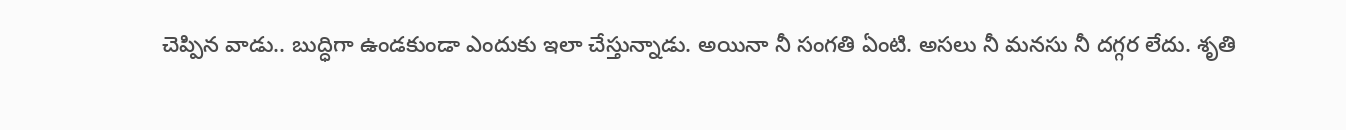చెప్పిన వాడు.. బుద్ధిగా ఉండకుండా ఎందుకు ఇలా చేస్తున్నాడు. అయినా నీ సంగతి ఏంటి. అసలు నీ మనసు నీ దగ్గర లేదు. శృతి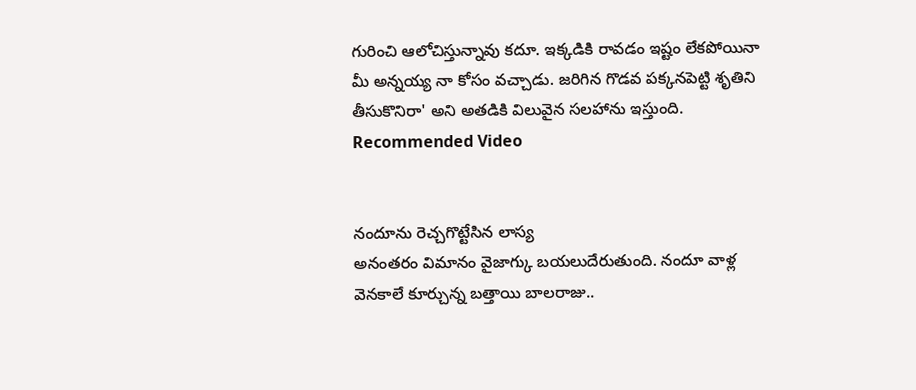గురించి ఆలోచిస్తున్నావు కదూ. ఇక్కడికి రావడం ఇష్టం లేకపోయినా మీ అన్నయ్య నా కోసం వచ్చాడు. జరిగిన గొడవ పక్కనపెట్టి శృతిని తీసుకొనిరా' అని అతడికి విలువైన సలహాను ఇస్తుంది.
Recommended Video


నందూను రెచ్చగొట్టేసిన లాస్య
అనంతరం విమానం వైజాగ్కు బయలుదేరుతుంది. నందూ వాళ్ల వెనకాలే కూర్చున్న బత్తాయి బాలరాజు..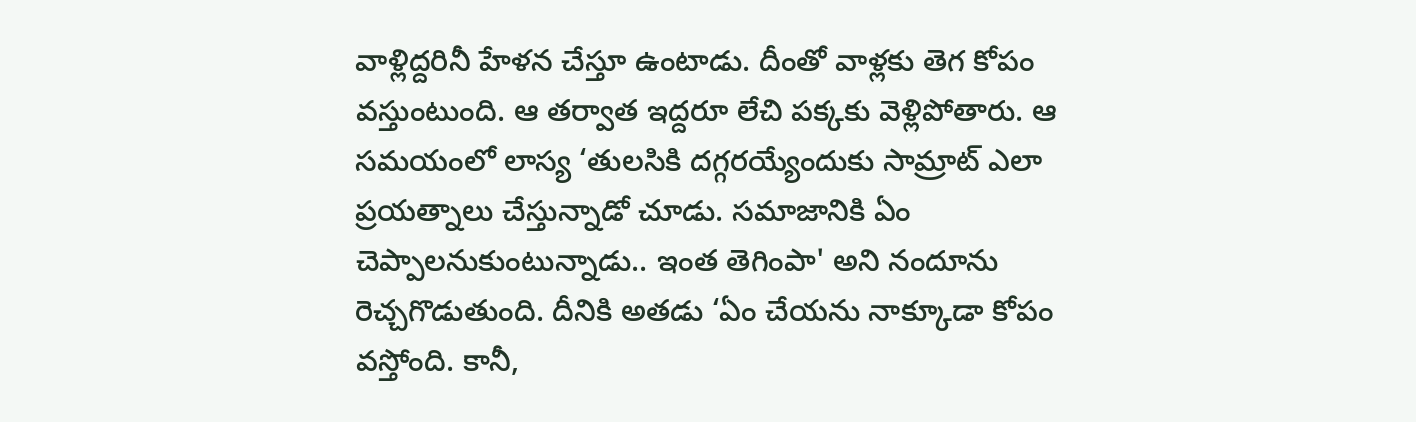వాళ్లిద్దరినీ హేళన చేస్తూ ఉంటాడు. దీంతో వాళ్లకు తెగ కోపం వస్తుంటుంది. ఆ తర్వాత ఇద్దరూ లేచి పక్కకు వెళ్లిపోతారు. ఆ సమయంలో లాస్య ‘తులసికి దగ్గరయ్యేందుకు సామ్రాట్ ఎలా ప్రయత్నాలు చేస్తున్నాడో చూడు. సమాజానికి ఏం చెప్పాలనుకుంటున్నాడు.. ఇంత తెగింపా' అని నందూను రెచ్చగొడుతుంది. దీనికి అతడు ‘ఏం చేయను నాక్కూడా కోపం వస్తోంది. కానీ,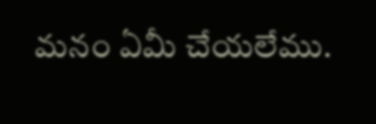మనం ఏమీ చేయలేము.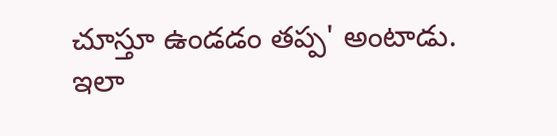చూస్తూ ఉండడం తప్ప' అంటాడు. ఇలా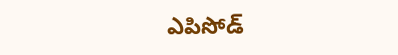ఎపిసోడ్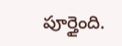పూర్తైంది.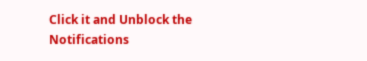Click it and Unblock the Notifications